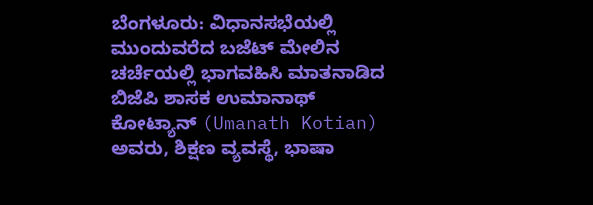ಬೆಂಗಳೂರು: ವಿಧಾನಸಭೆಯಲ್ಲಿ ಮುಂದುವರೆದ ಬಜೆಟ್ ಮೇಲಿನ ಚರ್ಚೆಯಲ್ಲಿ ಭಾಗವಹಿಸಿ ಮಾತನಾಡಿದ ಬಿಜೆಪಿ ಶಾಸಕ ಉಮಾನಾಥ್ ಕೋಟ್ಯಾನ್ (Umanath Kotian) ಅವರು, ಶಿಕ್ಷಣ ವ್ಯವಸ್ಥೆ, ಭಾಷಾ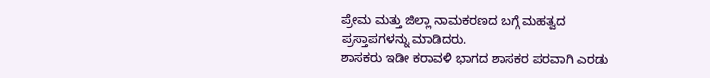ಪ್ರೇಮ ಮತ್ತು ಜಿಲ್ಲಾ ನಾಮಕರಣದ ಬಗ್ಗೆ ಮಹತ್ವದ ಪ್ರಸ್ತಾಪಗಳನ್ನು ಮಾಡಿದರು.
ಶಾಸಕರು ಇಡೀ ಕರಾವಳಿ ಭಾಗದ ಶಾಸಕರ ಪರವಾಗಿ ಎರಡು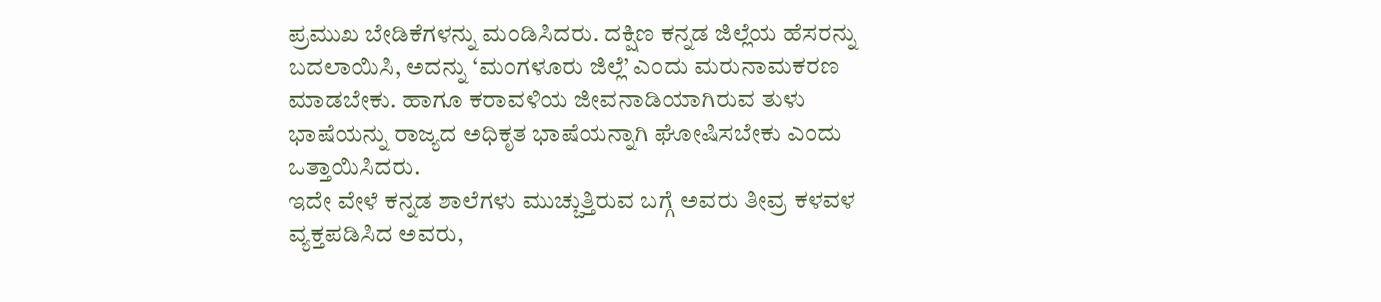ಪ್ರಮುಖ ಬೇಡಿಕೆಗಳನ್ನು ಮಂಡಿಸಿದರು. ದಕ್ಷಿಣ ಕನ್ನಡ ಜಿಲ್ಲೆಯ ಹೆಸರನ್ನು ಬದಲಾಯಿಸಿ, ಅದನ್ನು ‘ಮಂಗಳೂರು ಜಿಲ್ಲೆ’ ಎಂದು ಮರುನಾಮಕರಣ ಮಾಡಬೇಕು. ಹಾಗೂ ಕರಾವಳಿಯ ಜೀವನಾಡಿಯಾಗಿರುವ ತುಳು ಭಾಷೆಯನ್ನು ರಾಜ್ಯದ ಅಧಿಕೃತ ಭಾಷೆಯನ್ನಾಗಿ ಘೋಷಿಸಬೇಕು ಎಂದು ಒತ್ತಾಯಿಸಿದರು.
ಇದೇ ವೇಳೆ ಕನ್ನಡ ಶಾಲೆಗಳು ಮುಚ್ಚುತ್ತಿರುವ ಬಗ್ಗೆ ಅವರು ತೀವ್ರ ಕಳವಳ ವ್ಯಕ್ತಪಡಿಸಿದ ಅವರು,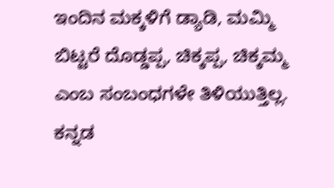ಇಂದಿನ ಮಕ್ಕಳಿಗೆ ಡ್ಯಾಡಿ, ಮಮ್ಮಿ ಬಿಟ್ಟರೆ ದೊಡ್ಡಪ್ಪ, ಚಿಕ್ಕಪ್ಪ, ಚಿಕ್ಕಮ್ಮ ಎಂಬ ಸಂಬಂಧಗಳೇ ತಿಳಿಯುತ್ತಿಲ್ಲ. ಕನ್ನಡ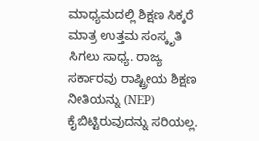ಮಾಧ್ಯಮದಲ್ಲಿ ಶಿಕ್ಷಣ ಸಿಕ್ಕರೆ ಮಾತ್ರ ಉತ್ತಮ ಸಂಸ್ಕೃತಿ ಸಿಗಲು ಸಾಧ್ಯ. ರಾಜ್ಯ ಸರ್ಕಾರವು ರಾಷ್ಟ್ರೀಯ ಶಿಕ್ಷಣ ನೀತಿಯನ್ನು (NEP) ಕೈಬಿಟ್ಟಿರುವುದನ್ನು ಸರಿಯಲ್ಲ.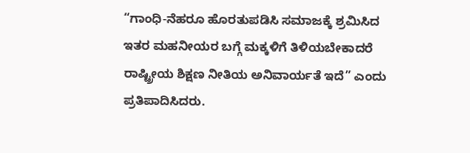“ಗಾಂಧಿ-ನೆಹರೂ ಹೊರತುಪಡಿಸಿ ಸಮಾಜಕ್ಕೆ ಶ್ರಮಿಸಿದ ಇತರ ಮಹನೀಯರ ಬಗ್ಗೆ ಮಕ್ಕಳಿಗೆ ತಿಳಿಯಬೇಕಾದರೆ ರಾಷ್ಟ್ರೀಯ ಶಿಕ್ಷಣ ನೀತಿಯ ಅನಿವಾರ್ಯತೆ ಇದೆ” ಎಂದು ಪ್ರತಿಪಾದಿಸಿದರು.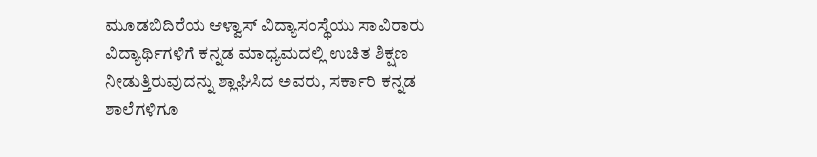ಮೂಡಬಿದಿರೆಯ ಆಳ್ವಾಸ್ ವಿದ್ಯಾಸಂಸ್ಥೆಯು ಸಾವಿರಾರು ವಿದ್ಯಾರ್ಥಿಗಳಿಗೆ ಕನ್ನಡ ಮಾಧ್ಯಮದಲ್ಲಿ ಉಚಿತ ಶಿಕ್ಷಣ ನೀಡುತ್ತಿರುವುದನ್ನು ಶ್ಲಾಘಿಸಿದ ಅವರು, ಸರ್ಕಾರಿ ಕನ್ನಡ ಶಾಲೆಗಳಿಗೂ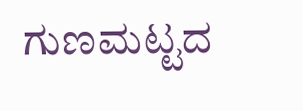ಗುಣಮಟ್ಟದ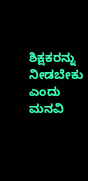ಶಿಕ್ಷಕರನ್ನು ನೀಡಬೇಕು ಎಂದು ಮನವಿ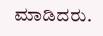ಮಾಡಿದರು.